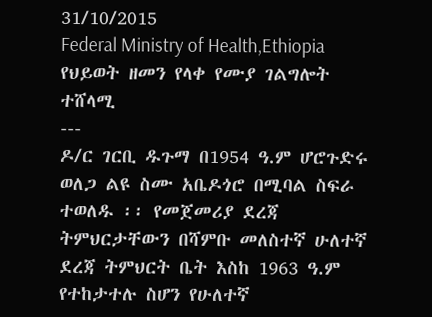31/10/2015
Federal Ministry of Health,Ethiopia
የህይወት ዘመን የላቀ የሙያ ገልግሎት ተሸላሚ
---
ዶ/ር ገርቢ ዱጉማ በ1954 ዓ.ም ሆሮጉድሩ ወለጋ ልዩ ስሙ አቤዶጎሮ በሚባል ስፍራ ተወለዱ ፡፡ የመጀመሪያ ደረጃ ትምህርታቸውን በሻምቡ መለስተኛ ሁለተኛ ደረጃ ትምህርት ቤት እስከ 1963 ዓ.ም የተከታተሉ ስሆን የሁለተኛ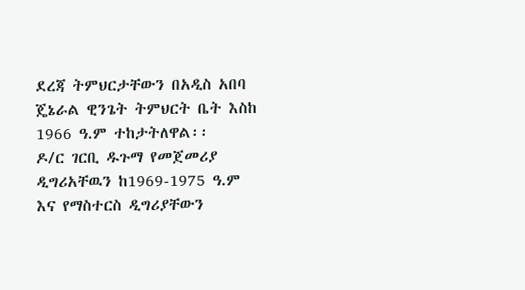ደረጃ ትምህርታቸውን በአዲስ አበባ ጄኔራል ዊንጌት ትምህርት ቤት እስከ 1966 ዓ.ም ተከታትለዋል፡፡
ዶ/ር ገርቢ ዱጉማ የመጀመሪያ ዲግሪአቸዉን ከ1969-1975 ዓ.ም እና የማስተርስ ዲግሪያቸውን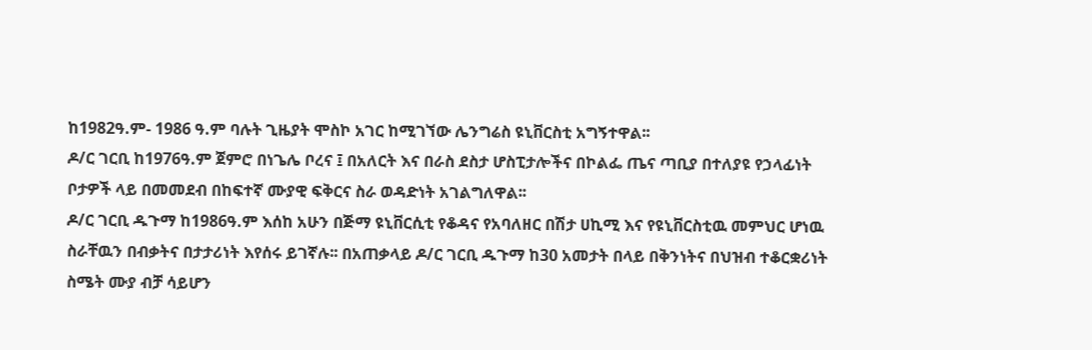ከ1982ዓ.ም- 1986 ዓ.ም ባሉት ጊዜያት ሞስኮ አገር ከሚገኘው ሌንግሬስ ዩኒቨርስቲ አግኝተዋል፡፡
ዶ/ር ገርቢ ከ1976ዓ.ም ጀምሮ በነጌሌ ቦረና ፤ በአለርት እና በራስ ደስታ ሆስፒታሎችና በኮልፌ ጤና ጣቢያ በተለያዩ የኃላፊነት ቦታዎች ላይ በመመደብ በከፍተኛ ሙያዊ ፍቅርና ስራ ወዳድነት አገልግለዋል፡፡
ዶ/ር ገርቢ ዱጉማ ከ1986ዓ.ም እሰከ አሁን በጅማ ዩኒቨርሲቲ የቆዳና የአባለዘር በሽታ ሀኪሚ እና የዩኒቨርስቲዉ መምህር ሆነዉ ስራቸዉን በብቃትና በታታሪነት እየሰሩ ይገኛሉ፡፡ በአጠቃላይ ዶ/ር ገርቢ ዱጉማ ከ30 አመታት በላይ በቅንነትና በህዝብ ተቆርቋሪነት ስሜት ሙያ ብቻ ሳይሆን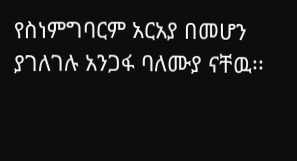የስነምግባርም አርአያ በመሆን ያገለገሉ አንጋፋ ባለሙያ ናቸዉ፡፡